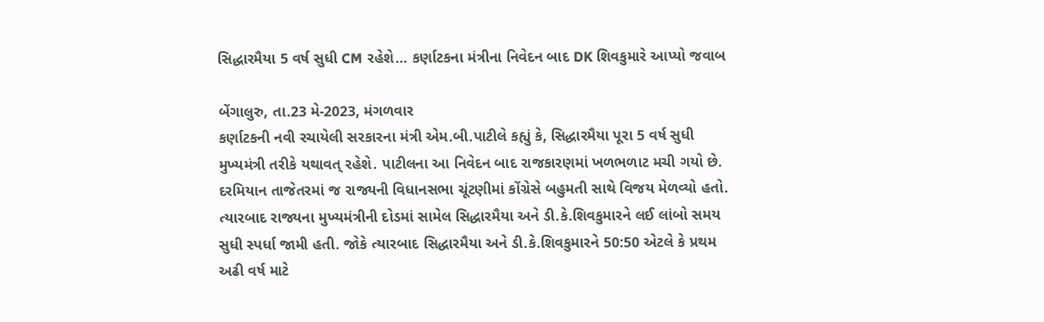સિદ્ધારમૈયા 5 વર્ષ સુધી CM રહેશે... કર્ણાટકના મંત્રીના નિવેદન બાદ DK શિવકુમારે આપ્યો જવાબ

બેંગાલુરુ, તા.23 મે-2023, મંગળવાર
કર્ણાટકની નવી રચાયેલી સરકારના મંત્રી એમ.બી.પાટીલે કહ્યું કે, સિદ્ધારમૈયા પૂરા 5 વર્ષ સુધી મુખ્યમંત્રી તરીકે યથાવત્ રહેશે. પાટીલના આ નિવેદન બાદ રાજકારણમાં ખળભળાટ મચી ગયો છે. દરમિયાન તાજેતરમાં જ રાજ્યની વિધાનસભા ચૂંટણીમાં કોંગ્રેસે બહુમતી સાથે વિજય મેળવ્યો હતો. ત્યારબાદ રાજ્યના મુખ્યમંત્રીની દોડમાં સામેલ સિદ્ધારમૈયા અને ડી.કે.શિવકુમારને લઈ લાંબો સમય સુધી સ્પર્ધા જામી હતી. જોકે ત્યારબાદ સિદ્ધારમૈયા અને ડી.કે.શિવકુમારને 50:50 એટલે કે પ્રથમ અઢી વર્ષ માટે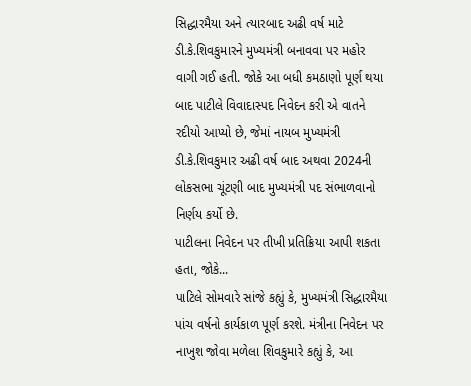સિદ્ધારમૈયા અને ત્યારબાદ અઢી વર્ષ માટે ડી.કે.શિવકુમારને મુખ્યમંત્રી બનાવવા પર મહોર વાગી ગઈ હતી. જોકે આ બધી કમઠાણો પૂર્ણ થયા બાદ પાટીલે વિવાદાસ્પદ નિવેદન કરી એ વાતને રદીયો આપ્યો છે, જેમાં નાયબ મુખ્યમંત્રી ડી.કે.શિવકુમાર અઢી વર્ષ બાદ અથવા 2024ની લોકસભા ચૂંટણી બાદ મુખ્યમંત્રી પદ સંભાળવાનો નિર્ણય કર્યો છે.
પાટીલના નિવેદન પર તીખી પ્રતિક્રિયા આપી શકતા હતા, જોકે...
પાટિલે સોમવારે સાંજે કહ્યું કે, મુખ્યમંત્રી સિદ્ધારમૈયા પાંચ વર્ષનો કાર્યકાળ પૂર્ણ કરશે. મંત્રીના નિવેદન પર નાખુશ જોવા મળેલા શિવકુમારે કહ્યું કે, આ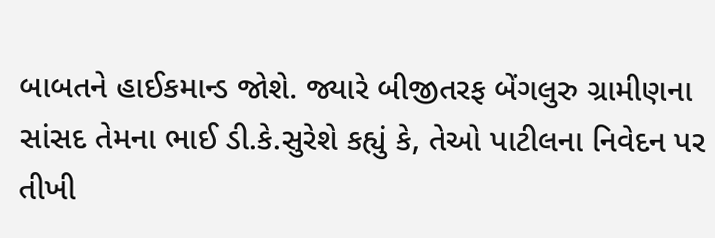બાબતને હાઈકમાન્ડ જોશે. જ્યારે બીજીતરફ બેંગલુરુ ગ્રામીણના સાંસદ તેમના ભાઈ ડી.કે.સુરેશે કહ્યું કે, તેઓ પાટીલના નિવેદન પર તીખી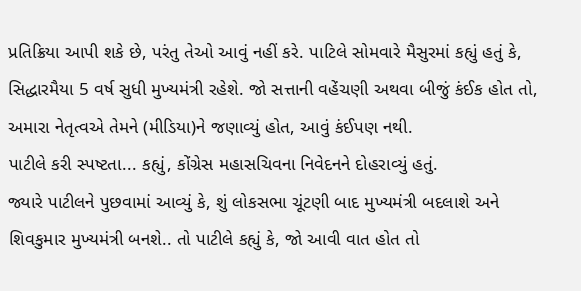પ્રતિક્રિયા આપી શકે છે, પરંતુ તેઓ આવું નહીં કરે. પાટિલે સોમવારે મૈસુરમાં કહ્યું હતું કે, સિદ્ધારમૈયા 5 વર્ષ સુધી મુખ્યમંત્રી રહેશે. જો સત્તાની વહેંચણી અથવા બીજું કંઈક હોત તો, અમારા નેતૃત્વએ તેમને (મીડિયા)ને જણાવ્યું હોત, આવું કંઈપણ નથી.
પાટીલે કરી સ્પષ્ટતા... કહ્યું, કોંગ્રેસ મહાસચિવના નિવેદનને દોહરાવ્યું હતું.
જ્યારે પાટીલને પુછવામાં આવ્યું કે, શું લોકસભા ચૂંટણી બાદ મુખ્યમંત્રી બદલાશે અને શિવકુમાર મુખ્યમંત્રી બનશે.. તો પાટીલે કહ્યું કે, જો આવી વાત હોત તો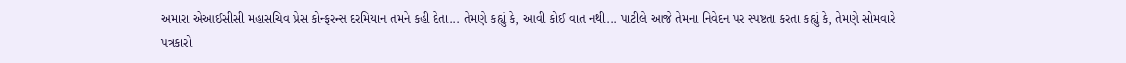અમારા એઆઈસીસી મહાસચિવ પ્રેસ કોન્ફરન્સ દરમિયાન તમને કહી દેતા... તેમણે કહ્યું કે, આવી કોઈ વાત નથી... પાટીલે આજે તેમના નિવેદન પર સ્પષ્ટતા કરતા કહ્યું કે, તેમણે સોમવારે પત્રકારો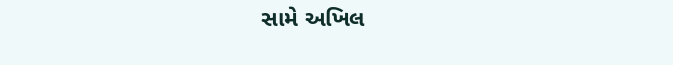સામે અખિલ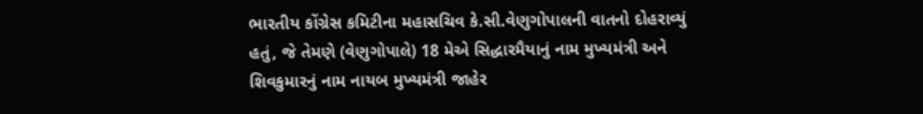ભારતીય કોંગ્રેસ કમિટીના મહાસચિવ કે.સી.વેણુગોપાલની વાતનો દોહરાવ્યું હતું, જે તેમણે (વેણુગોપાલે) 18 મેએ સિદ્ધારમૈયાનું નામ મુખ્યમંત્રી અને શિવકુમારનું નામ નાયબ મુખ્યમંત્રી જાહેર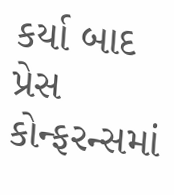કર્યા બાદ પ્રેસ કોન્ફરન્સમાં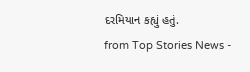દરમિયાન કહ્યું હતું.
from Top Stories News -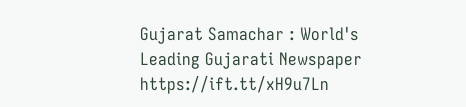Gujarat Samachar : World's Leading Gujarati Newspaper https://ift.tt/xH9u7Ln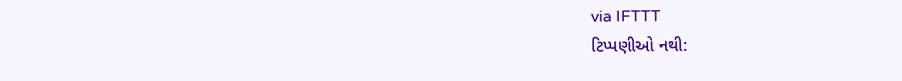via IFTTT
ટિપ્પણીઓ નથી: